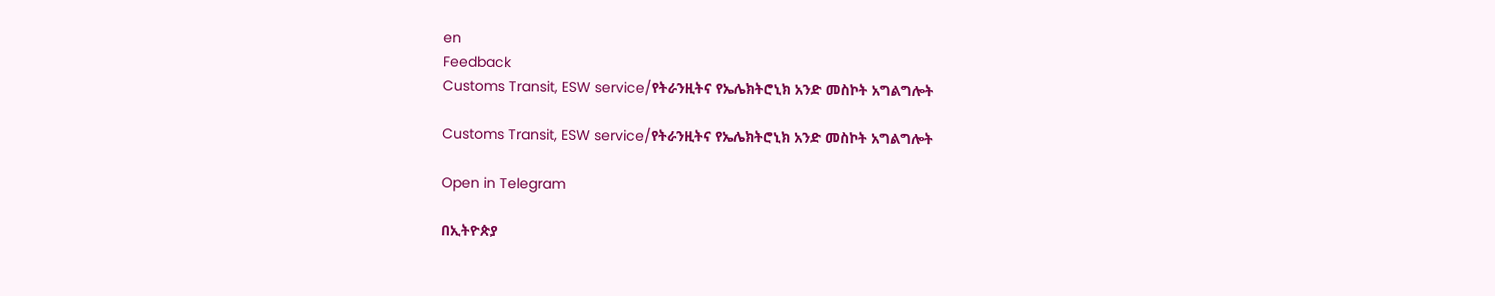en
Feedback
Customs Transit, ESW service/የትራንዚትና የኤሌክትሮኒክ አንድ መስኮት አግልግሎት

Customs Transit, ESW service/የትራንዚትና የኤሌክትሮኒክ አንድ መስኮት አግልግሎት

Open in Telegram

በኢትዮጵያ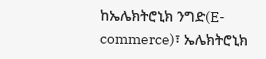ከኤሌክትሮኒክ ንግድ(E-commerce)፣ ኤሌክትሮኒክ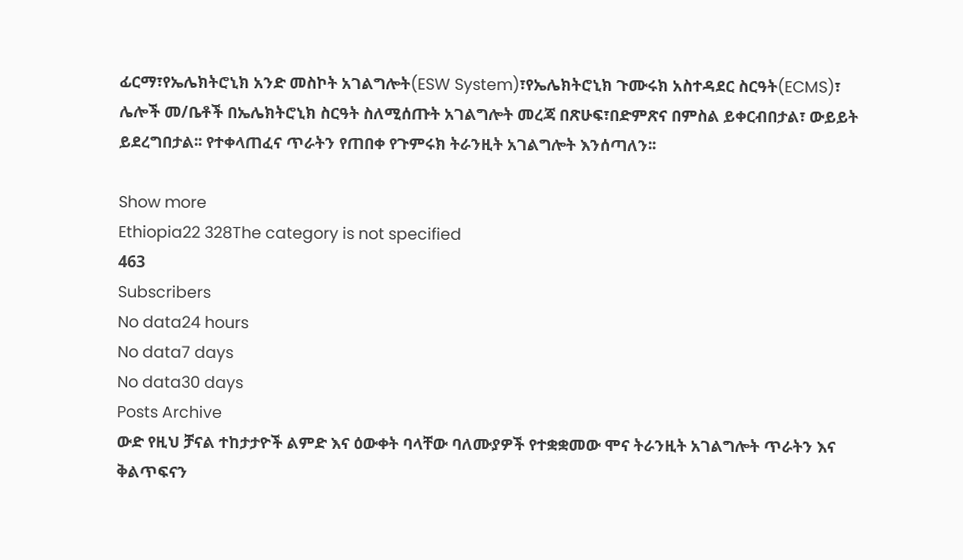ፊርማ፣የኤሌክትሮኒክ አንድ መስኮት አገልግሎት(ESW System)፣የኤሌክትሮኒክ ጉሙሩክ አስተዳደር ስርዓት(ECMS)፣ ሌሎች መ/ቤቶች በኤሌክትሮኒክ ስርዓት ስለሚሰጡት አገልግሎት መረጃ በጽሁፍ፣በድምጽና በምስል ይቀርብበታል፣ ውይይት ይደረግበታል፡፡ የተቀላጠፈና ጥራትን የጠበቀ የጉምሩክ ትራንዚት አገልግሎት እንሰጣለን፡፡

Show more
Ethiopia22 328The category is not specified
463
Subscribers
No data24 hours
No data7 days
No data30 days
Posts Archive
ውድ የዚህ ቻናል ተከታታዮች ልምድ እና ዕውቀት ባላቸው ባለሙያዎች የተቋቋመው ሞና ትራንዚት አገልግሎት ጥራትን እና ቅልጥፍናን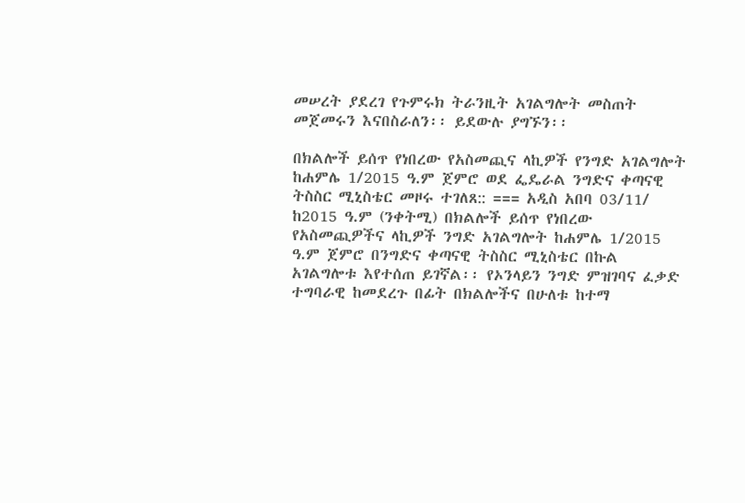መሠረት ያደረገ የጉምሩክ ትራንዚት አገልግሎት መስጠት መጀመሩን እናበስራለን፡፡ ይደውሉ ያግኙን፡፡

በክልሎች ይሰጥ የነበረው የአስመጪና ላኪዎች የንግድ አገልግሎት ከሐምሌ 1/2015 ዓ.ም ጀምሮ ወደ ፌዴራል ንግድና ቀጣናዊ ትስስር ሚኒስቴር መዞሩ ተገለጸ:: === አዲስ አበባ 03/11/ ከ2015 ዓ.ም (ንቀትሚ) በክልሎች ይሰጥ የነበረው የአስመጪዎችና ላኪዎች ንግድ አገልግሎት ከሐምሌ 1/2015 ዓ.ም ጀምሮ በንግድና ቀጣናዊ ትስስር ሚኒስቴር በኩል አገልግሎቱ እየተሰጠ ይገኛል፡፡ የኦንላይን ንግድ ምዝገባና ፈቃድ ተግባራዊ ከመደረጉ በፊት በክልሎችና በሁለቱ ከተማ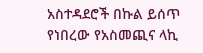አስተዳደሮች በኩል ይሰጥ የነበረው የአስመጪና ላኪ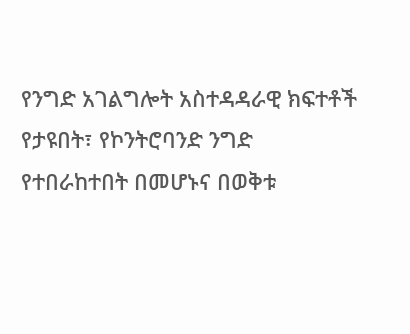የንግድ አገልግሎት አስተዳዳራዊ ክፍተቶች የታዩበት፣ የኮንትሮባንድ ንግድ የተበራከተበት በመሆኑና በወቅቱ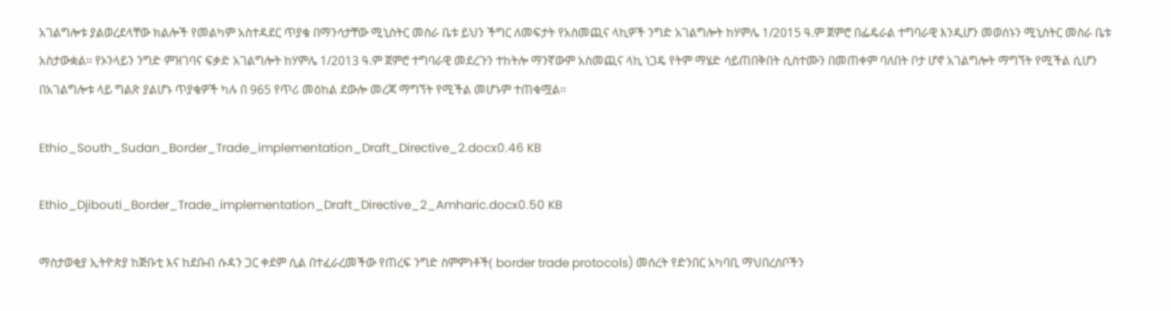አገልግሎቱ ያልወረደላቸው ክልሎች የመልካም አስተዳደር ጥያቄ በማንሳታቸው ሚኒስትር መስራ ቤቱ ይህን ችግር ለመፍታት የአስመጪና ላኪዎች ንግድ አገልግሎት ከሃምሌ 1/2015 ዓ.ም ጀምሮ በፌዴራል ተግባራዊ እንዲሆን መወሰኑን ሚኒስትር መስራ ቤቱ አስታውቋል፡፡ የኦንላይን ንግድ ምዝገባና ፍቃድ አገልግሎት ከሃምሌ 1/2013 ዓ.ም ጀምሮ ተግባራዊ መደረጉን ተከትሎ ማንኛውም አስመጪና ላኪ ነጋዴ የትም ማሄድ ሳይጠበቅበት ሲስተሙን በመጠቀም ባለበት ቦታ ሆኖ አገልግሎት ማግኘት የሚችል ሲሆን በአገልግሎቱ ላይ ግልጽ ያልሆኑ ጥያቄዎች ካሉ በ 965 የጥሪ መዕከል ደውሎ መረጃ ማግኘት የሚችል መሆኑም ተጠቁሟል፡፡

Ethio_South_Sudan_Border_Trade_implementation_Draft_Directive_2.docx0.46 KB

Ethio_Djibouti_Border_Trade_implementation_Draft_Directive_2_Amharic.docx0.50 KB

ማስታወቂያ ኢትዮጵያ ከጅቡቲ እና ከደቡብ ሱዳን ጋር ቀደም ሲል በተፈራረመችው የጠረፍ ንግድ ስምምነቶች( border trade protocols) መሰረት የድንበር አካባቢ ማህበረሰቦችን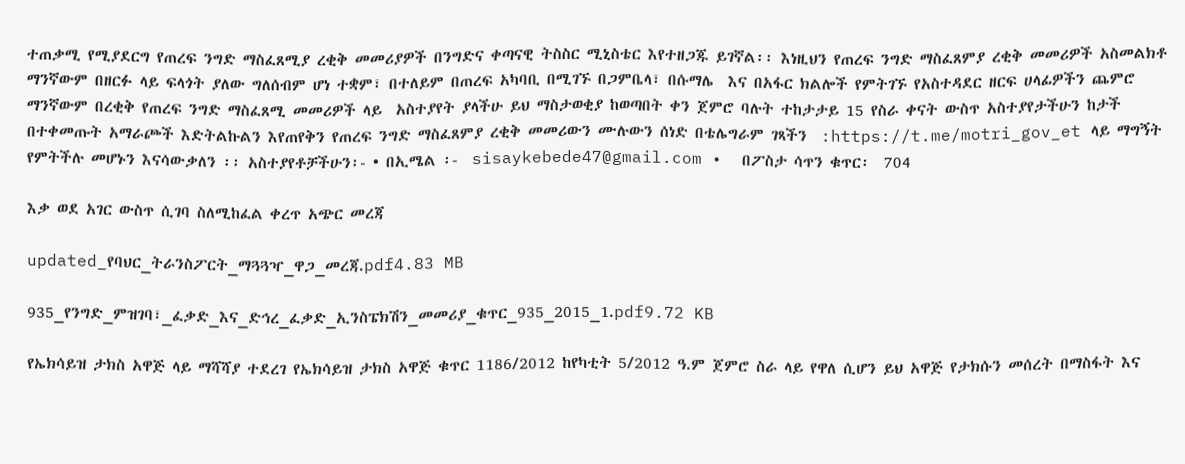ተጠቃሚ የሚያደርግ የጠረፍ ንግድ ማስፈጸሚያ ረቂቅ መመሪያዎች በንግድና ቀጣናዊ ትስስር ሚኒስቴር እየተዘጋጁ ይገኛል፡፡ እነዚህን የጠረፍ ንግድ ማስፈጸምያ ረቂቅ መመሪዎች አስመልክቶ ማንኛውም በዘርፉ ላይ ፍላጎት ያለው ግለሰብም ሆነ ተቋም፣ በተለይም በጠረፍ አካባቢ በሚገኙ በጋምቤላ፣ በሱማሌ  እና በአፋር ክልሎች የምትገኙ የአስተዳደር ዘርፍ ሀላፊዎችን ጨምሮ ማንኛውም በረቂቅ የጠረፍ ንግድ ማስፈጸሚ መመሪዎች ላይ  አስተያየት ያላችሁ ይህ ማስታወቂያ ከወጣበት ቀን ጀምሮ ባሉት ተከታታይ 15 የስራ ቀናት ውስጥ አስተያየታችሁን ከታች በተቀመጡት አማራጮች እድትልኩልን እየጠየቅን የጠረፍ ንግድ ማስፈጸምያ ረቂቅ መመሪውን ሙሉውን ሰነድ በቴሌግራም ገጻችን  :https://t.me/motri_gov_et ላይ ማግኝት የምትችሉ መሆኑን እናሳውቃለን ፡፡ አስተያየቶቻችሁን፡- • በኢሜል ፡-  sisaykebede47@gmail.com •  በፖስታ ሳጥን ቁጥር፡  704

እቃ ወደ አገር ውስጥ ሲገባ ስለሚከፈል ቀረጥ አጭር መረጃ

updated_የባህር_ትራንስፖርት_ማጓጓዣ_ዋጋ_መረጃ.pdf4.83 MB

935_የንግድ_ምዝገባ፣_ፈቃድ_እና_ድኅረ_ፈቃድ_ኢንስፔክሽን_መመሪያ_ቁጥር_935_2015_1.pdf9.72 KB

የኤክሳይዝ ታክስ አዋጅ ላይ ማሻሻያ ተደረገ የኤክሳይዝ ታክስ አዋጅ ቁጥር 1186/2012 ከየካቲት 5/2012 ዓ.ም ጀምሮ ስራ ላይ የዋለ ሲሆን ይህ አዋጅ የታክሱን መሰረት በማስፋት እና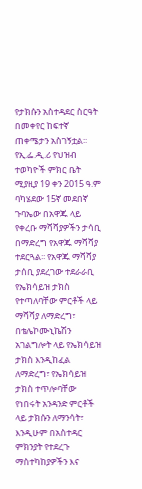የታክሱን አስተዳደር ስርዓት በመቀየር ከፍተኛ ጠቀሜታን አስገኝቷል፡፡ የኢ.ፌ.ዲ.ሪ የህዝብ ተወካዮች ምክር ቤት ሚያዚያ 19 ቀን 2015 ዓ.ም ባካሄደው 15ኛ መደበኛ ጉባኤው በአዋጁ ላይ የቀረቡ ማሻሻያዎችን ታሳቢ በማድረግ የአዋጁ ማሻሻያ ተደርጓል፡፡ የአዋጁ ማሻሻያ ታሰቢ ያደረገው ተደራራቢ የኤክሳይዝ ታክስ የተጣለባቸው ምርቶች ላይ ማሻሻያ ለማድረግ፣ በቴሌኮሙኒኬሽን አገልግሎት ላይ የኤክሳይዝ ታክስ እንዲከፈል ለማድረግ፣ የኤክሳይዝ ታክስ ተጥሎባቸው የነበሩት አንዳንድ ምርቶች ላይ ታክሱን ለማንሳት፣ እንዲሁም በአስተዳር ምክንያት የተደረጉ ማስተካከያዎችን እና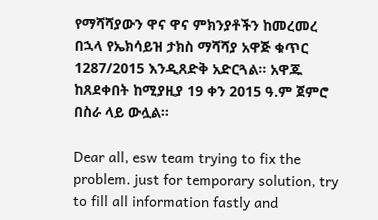የማሻሻያውን ዋና ዋና ምክንያቶችን ከመረመረ በኋላ የኤክሳይዝ ታክስ ማሻሻያ አዋጅ ቁጥር 1287/2015 እንዲጸድቅ አድርጓል፡፡ አዋጁ ከጸደቀበት ከሚያዚያ 19 ቀን 2015 ዓ.ም ጀምሮ በስራ ላይ ውሏል፡፡

Dear all, esw team trying to fix the problem. just for temporary solution, try to fill all information fastly and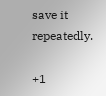save it repeatedly.

+1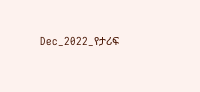Dec_2022_የታሪፍ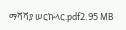ማሻሻያ ሠርኩላር.pdf2.95 MB